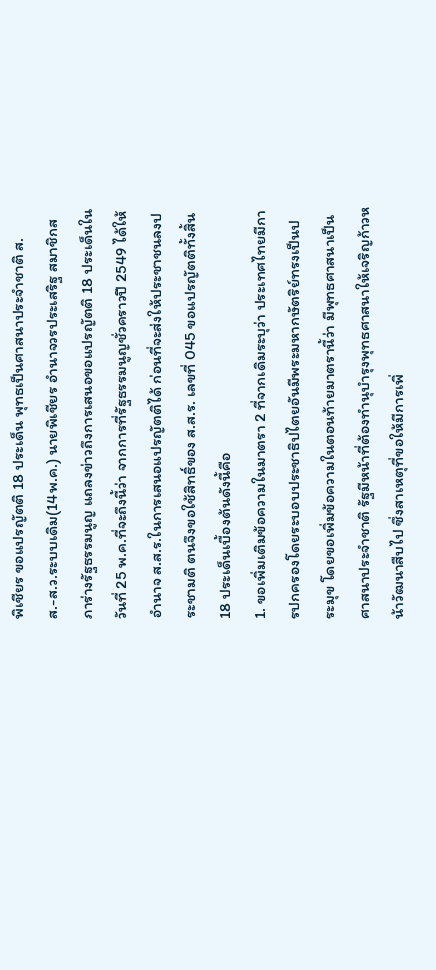พิเชียร ขอแปรญัตติ 18 ประเด็น พุทธเป็นศาสนาประจำชาติ ส.ส.-ส.ว.ระบบเดิม(14พ.ค.) นายพิเชียร อำนาจวรประเสริฐ สมาชิกสภาร่างรัฐธรรมนูญ แถลงข่าวถึงการเสนอขอแปรญัตติ 18 ประเด็นในวันที่ 25 พ.ค.ที่จะถึงนี้ว่า จากการที่รัฐธรรมนูญชั่วคราวปี 2549 ได้ให้อำนาจ ส.ส.ร.ในการเสนอแปรญัตติได้ ก่อนที่จะส่งให้ประชาชนลงประชามติ ตนจึงขอใช้สิทธิ์ของ ส.ส.ร. เลขที่ 045 ขอแปรญัตติทั้งสิ้น 18 ประเด็นเบื้องต้นดังนี้คือ
1. ขอเพิ่มเติมข้อความในมาตรา 2 ที่จากเดิมระบุว่า ประเทศไทยมีการปกครองโดยระบอบประชาธิปไตยอันมีพระมหากษัตริย์ทรงเป็นประมุข โดยขอเพิ่มข้อความในตอนท้ายมาตรานี้ว่า มีพุทธศาสนาเป็นศาสนาประจำชาติ รัฐมีหน้าที่ต้องทำนุบำรุงพุทธศาสนาให้เจริญก้าวหน้าวัฒนาสืบไป ซึ่งสาเหตุที่ขอให้มีการเพิ่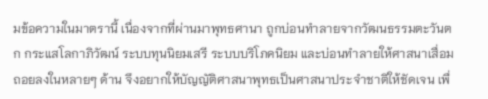มข้อความในมาตรานี้ เนื่องจากที่ผ่านมาพุทธศานา ถูกบ่อนทำลายจากวัฒนธรรมตะวันตก กระแสโลกาภิวัฒน์ ระบบทุนนิยมเสรี ระบบบริโภคนิยม และบ่อนทำลายให้ศาสนาเสื่อมถอยลงในหลายๆ ด้าน จึงอยากให้บัญญัติศาสนาพุทธเป็นศาสนาประจำชาติให้ชัดเจน เพื่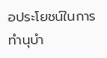อประโยชน์ในการทำนุบำ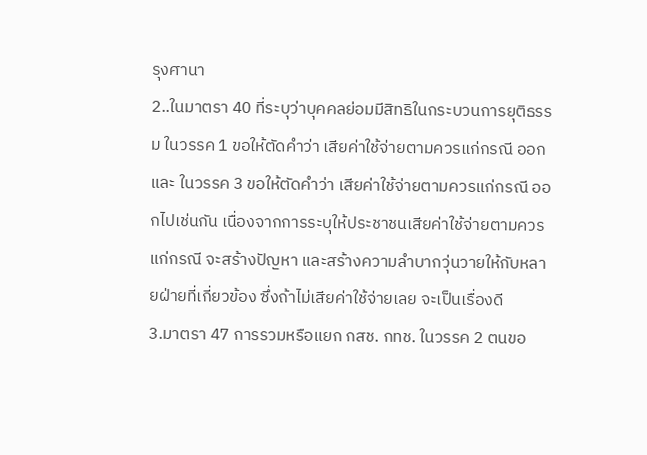รุงศานา
2..ในมาตรา 40 ที่ระบุว่าบุคคลย่อมมีสิทธิในกระบวนการยุติธรรม ในวรรค 1 ขอให้ตัดคำว่า เสียค่าใช้จ่ายตามควรแก่กรณี ออกและ ในวรรค 3 ขอให้ตัดคำว่า เสียค่าใช้จ่ายตามควรแก่กรณี ออกไปเช่นกัน เนื่องจากการระบุให้ประชาชนเสียค่าใช้จ่ายตามควรแก่กรณี จะสร้างปัญหา และสร้างความลำบากวุ่นวายให้กับหลายฝ่ายที่เกี่ยวข้อง ซึ่งถ้าไม่เสียค่าใช้จ่ายเลย จะเป็นเรื่องดี
3.มาตรา 47 การรวมหรือแยก กสช. กทช. ในวรรค 2 ตนขอ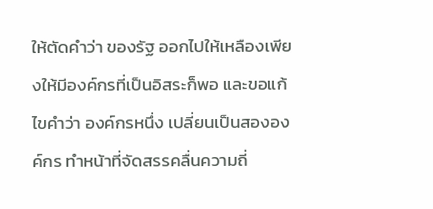ให้ตัดคำว่า ของรัฐ ออกไปให้เหลืองเพียงให้มีองค์กรที่เป็นอิสระก็พอ และขอแก้ไขคำว่า องค์กรหนึ่ง เปลี่ยนเป็นสององค์กร ทำหน้าที่จัดสรรคลื่นความถี่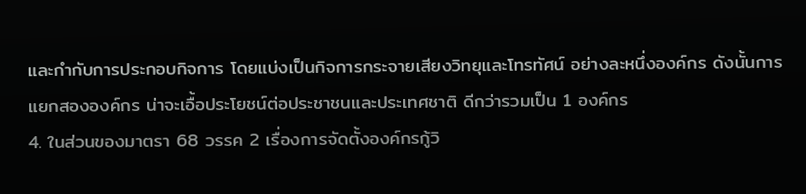และกำกับการประกอบกิจการ โดยแบ่งเป็นกิจการกระจายเสียงวิทยุและโทรทัศน์ อย่างละหนึ่งองค์กร ดังนั้นการแยกสององค์กร น่าจะเอื้อประโยชน์ต่อประชาชนและประเทศชาติ ดีกว่ารวมเป็น 1 องค์กร
4. ในส่วนของมาตรา 68 วรรค 2 เรื่องการจัดตั้งองค์กรกู้วิ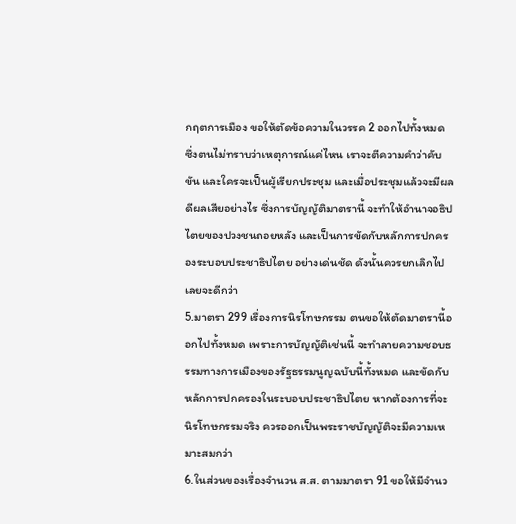กฤตการเมือง ขอให้ตัดข้อความในวรรค 2 ออกไปทั้งหมด ซึ่งตนไม่ทราบว่าเหตุการณ์แค่ไหน เราจะตีความคำว่าคับขัน และใครจะเป็นผู้เรียกประชุม และเมื่อประชุมแล้วจะมีผลดีผลเสียอย่างไร ซึ่งการบัญญัติมาตรานี้ จะทำให้อำนาจอธิปไตยของปวงชนถอยหลัง และเป็นการขัดกับหลักการปกครองระบอบประชาธิปไตย อย่างเด่นชัด ดังนั้นควรยกเลิกไปเลยจะดีกว่า
5.มาตรา 299 เรื่องการนิรโทษกรรม ตนขอให้ตัดมาตรานี้ออกไปทั้งหมด เพราะการบัญญัติเช่นนี้ จะทำลายความชอบธรรมทางการเมืองของรัฐธรรมนูญฉบับนี้ทั้งหมด และขัดกับหลักการปกครองในระบอบประชาธิปไตย หากต้องการที่จะนิรโทษกรรมจริง ควรออกเป็นพระราชบัญญัติจะมีความเหมาะสมกว่า
6.ในส่วนของเรื่องจำนวน ส.ส. ตามมาตรา 91 ขอให้มีจำนว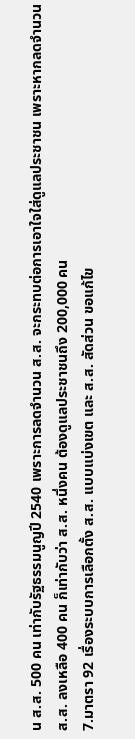น ส.ส. 500 คน เท่ากับรัฐธรรมนูญปี 2540 เพราะการลดจำนวน ส.ส. จะกระทบต่อการเอาใจใส่ดูแลประชาชน เพราะหากลดจำนวน ส.ส. ลงเหลือ 400 คน ก็เท่ากับว่า ส.ส. หนึ่งคน ต้องดูแลประชาชนถึง 200,000 คน
7.มาตรา 92 เรื่องระบบการเลือกตั้ง ส.ส. แบบแบ่งเขต และ ส.ส. สัดส่วน ขอแก้ไข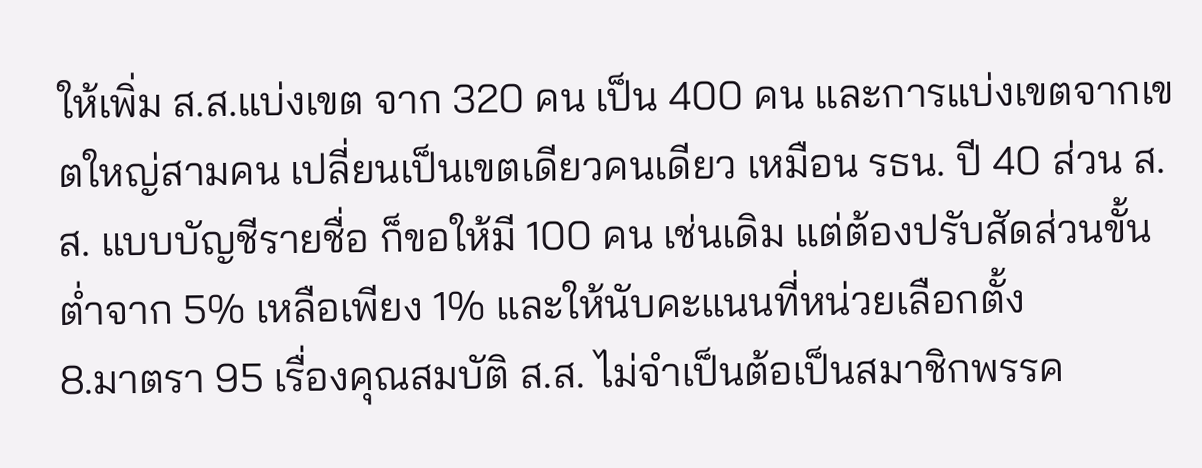ให้เพิ่ม ส.ส.แบ่งเขต จาก 320 คน เป็น 400 คน และการแบ่งเขตจากเขตใหญ่สามคน เปลี่ยนเป็นเขตเดียวคนเดียว เหมือน รธน. ปี 40 ส่วน ส.ส. แบบบัญชีรายชื่อ ก็ขอให้มี 100 คน เช่นเดิม แต่ต้องปรับสัดส่วนขั้นต่ำจาก 5% เหลือเพียง 1% และให้นับคะแนนที่หน่วยเลือกตั้ง
8.มาตรา 95 เรื่องคุณสมบัติ ส.ส. ไม่จำเป็นต้อเป็นสมาชิกพรรค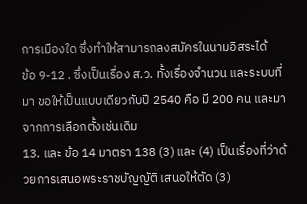การเมืองใด ซึ่งทำให้สามารถลงสมัครในนามอิสระได้
ข้อ 9-12 . ซึ่งเป็นเรื่อง ส.ว. ทั้งเรื่องจำนวน และระบบที่มา ขอให้เป็นแบบเดียวกับปี 2540 คือ มี 200 คน และมาจากการเลือกตั้งเช่นเดิม
13. และ ข้อ 14 มาตรา 138 (3) และ (4) เป็นเรื่องที่ว่าด้วยการเสนอพระราชบัญญัติ เสนอให้ตัด (3)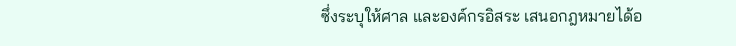ซึ่งระบุให้ศาล และองค์กรอิสระ เสนอกฎหมายได้อ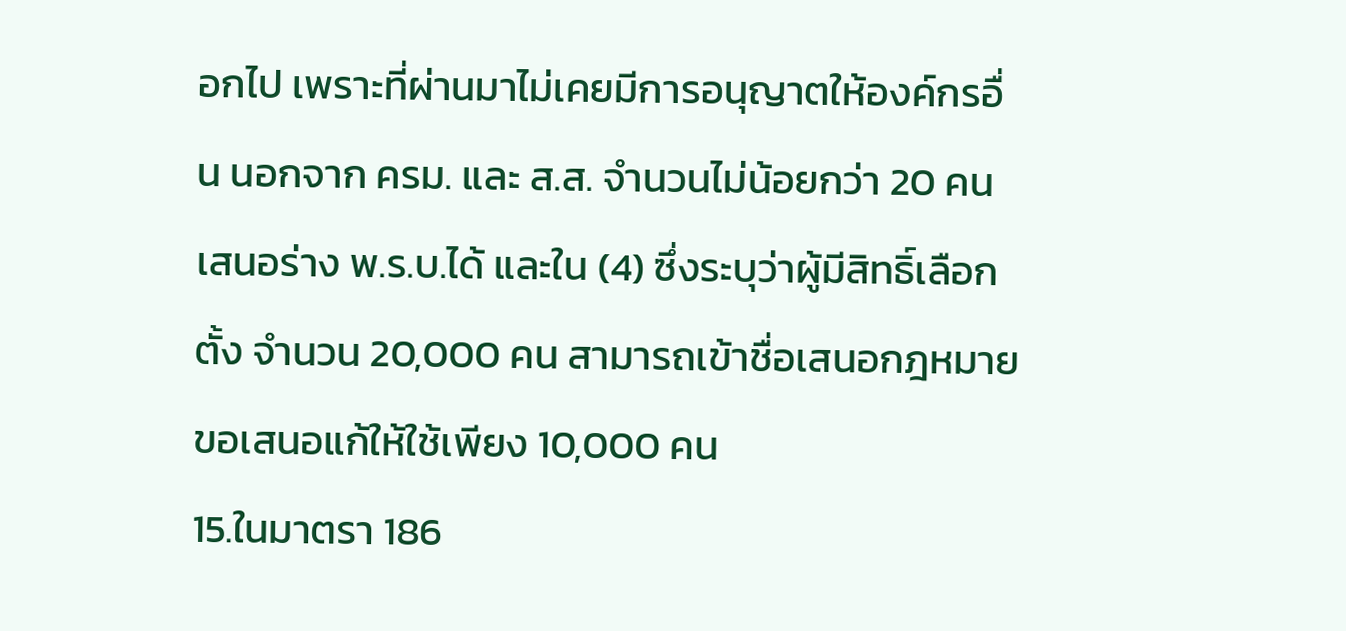อกไป เพราะที่ผ่านมาไม่เคยมีการอนุญาตให้องค์กรอื่น นอกจาก ครม. และ ส.ส. จำนวนไม่น้อยกว่า 20 คน เสนอร่าง พ.ร.บ.ได้ และใน (4) ซึ่งระบุว่าผู้มีสิทธิ์เลือกตั้ง จำนวน 20,000 คน สามารถเข้าชื่อเสนอกฎหมาย ขอเสนอแก้ให้ใช้เพียง 10,000 คน
15.ในมาตรา 186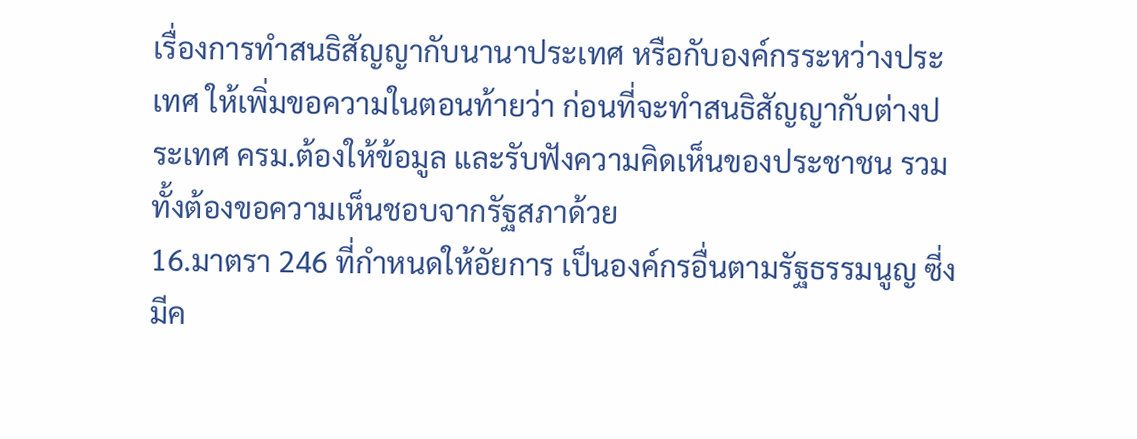เรื่องการทำสนธิสัญญากับนานาประเทศ หรือกับองค์กรระหว่างประเทศ ให้เพิ่มขอความในตอนท้ายว่า ก่อนที่จะทำสนธิสัญญากับต่างประเทศ ครม.ต้องให้ข้อมูล และรับฟังความคิดเห็นของประชาชน รวมทั้งต้องขอความเห็นชอบจากรัฐสภาด้วย
16.มาตรา 246 ที่กำหนดให้อัยการ เป็นองค์กรอื่นตามรัฐธรรมนูญ ซี่งมีค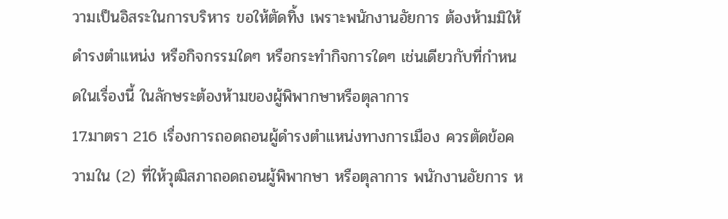วามเป็นอิสระในการบริหาร ขอให้ตัดทิ้ง เพราะพนักงานอัยการ ต้องห้ามมิให้ดำรงตำแหน่ง หรือกิจกรรมใดๆ หรือกระทำกิจการใดๆ เช่นเดียวกับที่กำหนดในเรื่องนี้ ในลักษระต้องห้ามของผู้พิพากษาหรือตุลาการ
17.มาตรา 216 เรื่องการถอดถอนผู้ดำรงตำแหน่งทางการเมือง ควรตัดข้อความใน (2) ที่ให้วุฒิสภาถอดถอนผู้พิพากษา หรือตุลาการ พนักงานอัยการ ห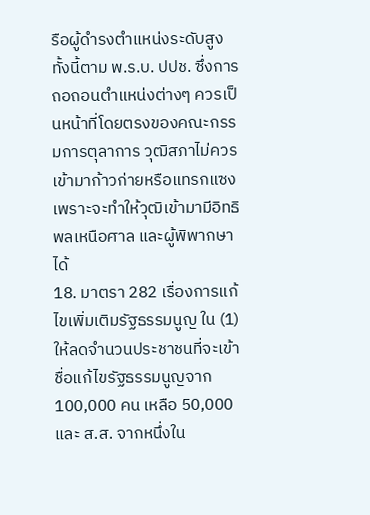รือผู้ดำรงตำแหน่งระดับสูง ทั้งนี้ตาม พ.ร.บ. ปปช. ซึ่งการถอถอนตำแหน่งต่างๆ ควรเป็นหน้าที่โดยตรงของคณะกรรมการตุลาการ วุฒิสภาไม่ควรเข้ามาก้าวก่ายหรือแทรกแซง เพราะจะทำให้วุฒิเข้ามามีอิทธิพลเหนือศาล และผู้พิพากษาได้
18. มาตรา 282 เรื่องการแก้ไขเพิ่มเติมรัฐธรรมนูญ ใน (1) ให้ลดจำนวนประชาชนที่จะเข้าชื่อแก้ไขรัฐธรรมนูญจาก 100,000 คน เหลือ 50,000 และ ส.ส. จากหนึ่งใน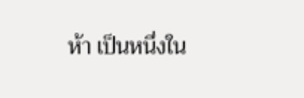ห้า เป็นหนึ่งใน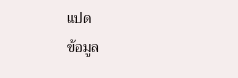แปด
ข้อมูล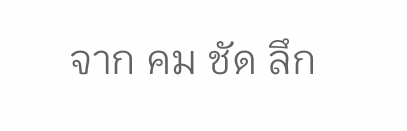จาก คม ชัด ลึก